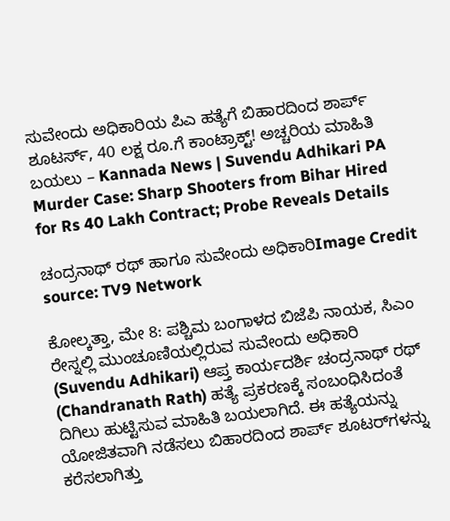ಸುವೇಂದು ಅಧಿಕಾರಿಯ ಪಿಎ ಹತ್ಯೆಗೆ ಬಿಹಾರದಿಂದ ಶಾರ್ಪ್ ಶೂಟರ್ಸ್, 40 ಲಕ್ಷ ರೂ.ಗೆ ಕಾಂಟ್ರಾಕ್ಟ್! ಅಚ್ಚರಿಯ ಮಾಹಿತಿ ಬಯಲು – Kannada News | Suvendu Adhikari PA Murder Case: Sharp Shooters from Bihar Hired for Rs 40 Lakh Contract; Probe Reveals Details

ಚಂದ್ರನಾಥ್ ರಥ್ ಹಾಗೂ ಸುವೇಂದು ಅಧಿಕಾರಿImage Credit source: TV9 Network

ಕೋಲ್ಕತ್ತಾ, ಮೇ 8: ಪಶ್ಚಿಮ ಬಂಗಾಳದ ಬಿಜೆಪಿ ನಾಯಕ, ಸಿಎಂ ರೇಸ್ನಲ್ಲಿ ಮುಂಚೂಣಿಯಲ್ಲಿರುವ ಸುವೇಂದು ಅಧಿಕಾರಿ (Suvendu Adhikari) ಆಪ್ತ ಕಾರ್ಯದರ್ಶಿ ಚಂದ್ರನಾಥ್ ರಥ್ (Chandranath Rath) ಹತ್ಯೆ ಪ್ರಕರಣಕ್ಕೆ ಸಂಬಂಧಿಸಿದಂತೆ ದಿಗಿಲು ಹುಟ್ಟಿಸುವ ಮಾಹಿತಿ ಬಯಲಾಗಿದೆ. ಈ ಹತ್ಯೆಯನ್ನು ಯೋಜಿತವಾಗಿ ನಡೆಸಲು ಬಿಹಾರದಿಂದ ಶಾರ್ಪ್ ಶೂಟರ್‌ಗಳನ್ನು ಕರೆಸಲಾಗಿತ್ತು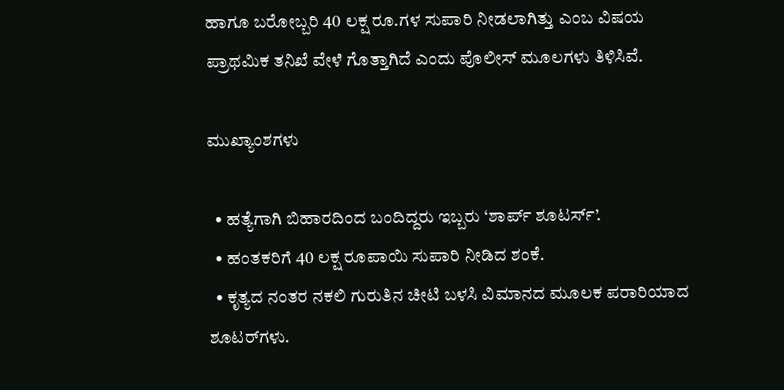ಹಾಗೂ ಬರೋಬ್ಬರಿ 40 ಲಕ್ಷ ರೂ.ಗಳ ಸುಪಾರಿ ನೀಡಲಾಗಿತ್ತು ಎಂಬ ವಿಷಯ ಪ್ರಾಥಮಿಕ ತನಿಖೆ ವೇಳೆ ಗೊತ್ತಾಗಿದೆ ಎಂದು ಪೊಲೀಸ್ ಮೂಲಗಳು ತಿಳಿಸಿವೆ.

ಮುಖ್ಯಾಂಶಗಳು

  • ಹತ್ಯೆಗಾಗಿ ಬಿಹಾರದಿಂದ ಬಂದಿದ್ದರು ಇಬ್ಬರು ‘ಶಾರ್ಪ್ ಶೂಟರ್ಸ್’.
  • ಹಂತಕರಿಗೆ 40 ಲಕ್ಷ ರೂಪಾಯಿ ಸುಪಾರಿ ನೀಡಿದ ಶಂಕೆ.
  • ಕೃತ್ಯದ ನಂತರ ನಕಲಿ ಗುರುತಿನ ಚೀಟಿ ಬಳಸಿ ವಿಮಾನದ ಮೂಲಕ ಪರಾರಿಯಾದ ಶೂಟರ್‌ಗಳು.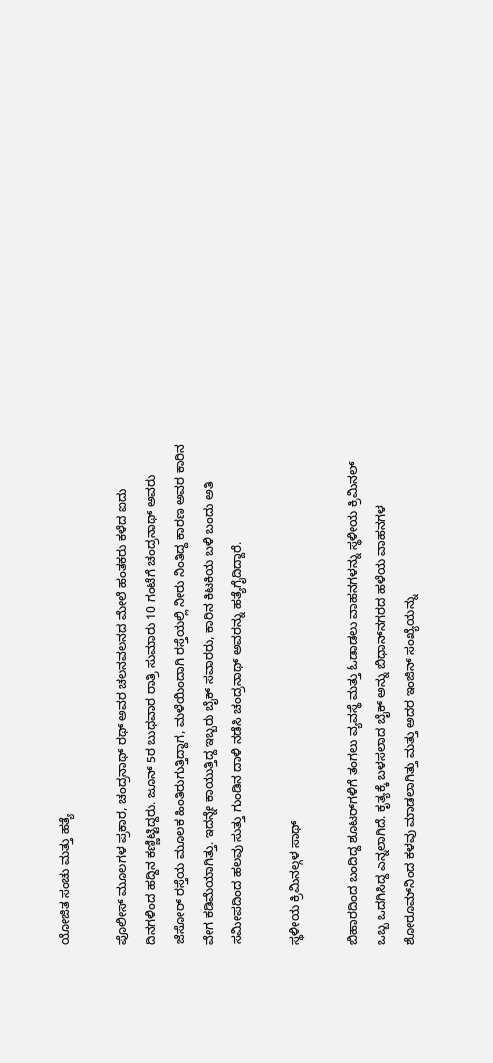ಯೋಜಿತ ಸಂಚು ಮತ್ತು ಹತ್ಯೆ

ಪೊಲೀಸ್ ಮೂಲಗಳ ಪ್ರಕಾರ, ಚಂದ್ರನಾಥ್ ರಥ್ ಅವರ ಚಲನವಲನದ ಮೇಲೆ ಹಂತಕರು ಕಳೆದ ಐದು ದಿನಗಳಿಂದ ಹದ್ದಿನ ಕಣ್ಣಿಟ್ಟಿದ್ದರು. ಜೂನ್ 5ರ ಬುಧವಾರ ರಾತ್ರಿ ಸುಮಾರು 10 ಗಂಟೆಗೆ ಚಂದ್ರನಾಥ್ ಅವರು ಜೆಸೋರ್ ರಸ್ತೆಯ ಮೂಲಕ ಹಿಂತಿರುಗುತ್ತಿದ್ದಾಗ, ಮಳೆಯಿಂದಾಗಿ ರಸ್ತೆಯಲ್ಲಿ ನೀರು ನಿಂತಿದ್ದ ಕಾರಣ ಅವರ ಕಾರಿನ ವೇಗ ಕಡಿಮೆಯಾಗಿತ್ತು. ಇದನ್ನೇ ಕಾಯುತ್ತಿದ್ದ ಇಬ್ಬರು ಬೈಕ್ ಸವಾರರು, ಕಾರಿನ ಕಿಟಕಿಯ ಬಳಿ ಬಂದು ಅತಿ ಸಮೀಪದಿಂದ ಹಲವು ಸುತ್ತು ಗುಂಡಿನ ದಾಳಿ ನಡೆಸಿ ಚಂದ್ರನಾಥ್ ಅವರನ್ನು ಹತ್ಯೆಗೈದಿದ್ದಾರೆ.

ಸ್ಥಳೀಯ ಕ್ರಿಮಿನಲ್ಗಳ ಸಾಥ್

ಬಿಹಾರದಿಂದ ಬಂದಿದ್ದ ಶೂಟರ್‌ಗಳಿಗೆ ತಂಗಲು ವ್ಯವಸ್ಥೆ ಮತ್ತು ಓಡಾಡಲು ವಾಹನಗಳನ್ನು ಸ್ಥಳೀಯ ಕ್ರಿಮಿನಲ್ ಒಬ್ಬ ಒದಗಿಸಿದ್ದ ಎನ್ನಲಾಗಿದೆ. ಕೃತ್ಯಕ್ಕೆ ಬಳಸಲಾದ ಬೈಕ್ ಅನ್ನು ಬಿಧಾನ್‌ನಗರದ ಹಳೆಯ ವಾಹನಗಳ ಶೋರೂಮ್‌ನಿಂದ ಕಳವು ಮಾಡಲಾಗಿತ್ತು ಮತ್ತು ಅದರ ಇಂಜಿನ್ ಸಂಖ್ಯೆಯನ್ನು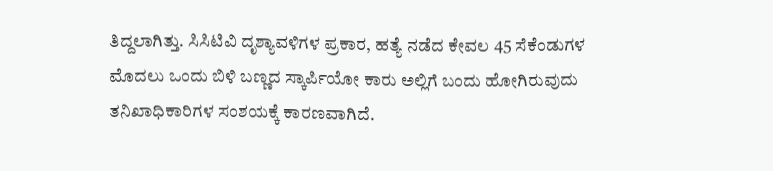ತಿದ್ದಲಾಗಿತ್ತು. ಸಿಸಿಟಿವಿ ದೃಶ್ಯಾವಳಿಗಳ ಪ್ರಕಾರ, ಹತ್ಯೆ ನಡೆದ ಕೇವಲ 45 ಸೆಕೆಂಡುಗಳ ಮೊದಲು ಒಂದು ಬಿಳಿ ಬಣ್ಣದ ಸ್ಕಾರ್ಪಿಯೋ ಕಾರು ಅಲ್ಲಿಗೆ ಬಂದು ಹೋಗಿರುವುದು ತನಿಖಾಧಿಕಾರಿಗಳ ಸಂಶಯಕ್ಕೆ ಕಾರಣವಾಗಿದೆ.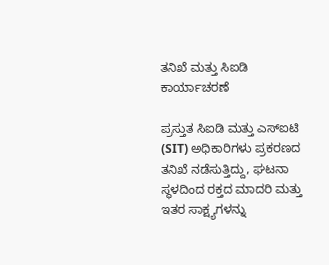ತನಿಖೆ ಮತ್ತು ಸಿಐಡಿ ಕಾರ್ಯಾಚರಣೆ

ಪ್ರಸ್ತುತ ಸಿಐಡಿ ಮತ್ತು ಎಸ್‌ಐಟಿ (SIT) ಅಧಿಕಾರಿಗಳು ಪ್ರಕರಣದ ತನಿಖೆ ನಡೆಸುತ್ತಿದ್ದು, ಘಟನಾ ಸ್ಥಳದಿಂದ ರಕ್ತದ ಮಾದರಿ ಮತ್ತು ಇತರ ಸಾಕ್ಷ್ಯಗಳನ್ನು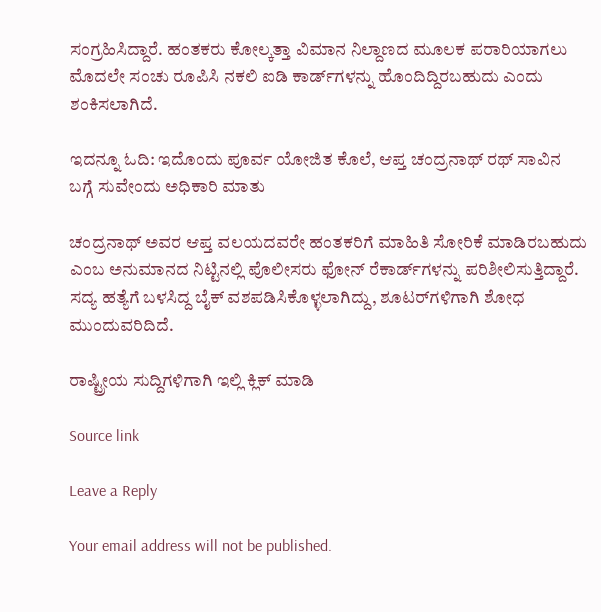ಸಂಗ್ರಹಿಸಿದ್ದಾರೆ. ಹಂತಕರು ಕೋಲ್ಕತ್ತಾ ವಿಮಾನ ನಿಲ್ದಾಣದ ಮೂಲಕ ಪರಾರಿಯಾಗಲು ಮೊದಲೇ ಸಂಚು ರೂಪಿಸಿ ನಕಲಿ ಐಡಿ ಕಾರ್ಡ್‌ಗಳನ್ನು ಹೊಂದಿದ್ದಿರಬಹುದು ಎಂದು ಶಂಕಿಸಲಾಗಿದೆ.

ಇದನ್ನೂ ಓದಿ: ಇದೊಂದು ಪೂರ್ವ ಯೋಜಿತ ಕೊಲೆ, ಆಪ್ತ ಚಂದ್ರನಾಥ್ ರಥ್ ಸಾವಿನ ಬಗ್ಗೆ ಸುವೇಂದು ಅಧಿಕಾರಿ ಮಾತು

ಚಂದ್ರನಾಥ್ ಅವರ ಆಪ್ತ ವಲಯದವರೇ ಹಂತಕರಿಗೆ ಮಾಹಿತಿ ಸೋರಿಕೆ ಮಾಡಿರಬಹುದು ಎಂಬ ಅನುಮಾನದ ನಿಟ್ಟಿನಲ್ಲಿ ಪೊಲೀಸರು ಫೋನ್ ರೆಕಾರ್ಡ್‌ಗಳನ್ನು ಪರಿಶೀಲಿಸುತ್ತಿದ್ದಾರೆ. ಸದ್ಯ ಹತ್ಯೆಗೆ ಬಳಸಿದ್ದ ಬೈಕ್ ವಶಪಡಿಸಿಕೊಳ್ಳಲಾಗಿದ್ದು, ಶೂಟರ್‌ಗಳಿಗಾಗಿ ಶೋಧ ಮುಂದುವರಿದಿದೆ.

ರಾಷ್ಟ್ರೀಯ ಸುದ್ದಿಗಳಿಗಾಗಿ ಇಲ್ಲಿ ಕ್ಲಿಕ್ ಮಾಡಿ

Source link

Leave a Reply

Your email address will not be published.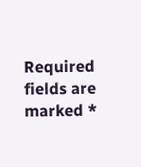Required fields are marked *